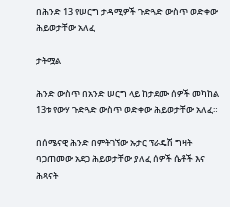በሕንድ 13 የሠርግ ታዳሚዎች ጉድጓድ ውስጥ ወድቀው ሕይወታቸው አለፈ

ታትሟል

ሕንድ ውስጥ በአንድ ሠርግ ላይ ከታደሙ ሰዎች መካከል 13ቱ የውሃ ጉድጓድ ውስጥ ወድቀው ሕይወታቸው አለፈ።

በሰሜናዊ ሕንድ በምትገኘው ኡታር ፕራዴሽ ግዛት ባጋጠመው አደጋ ሕይወታቸው ያለፈ ሰዎች ሴቶች እና ሕጻናት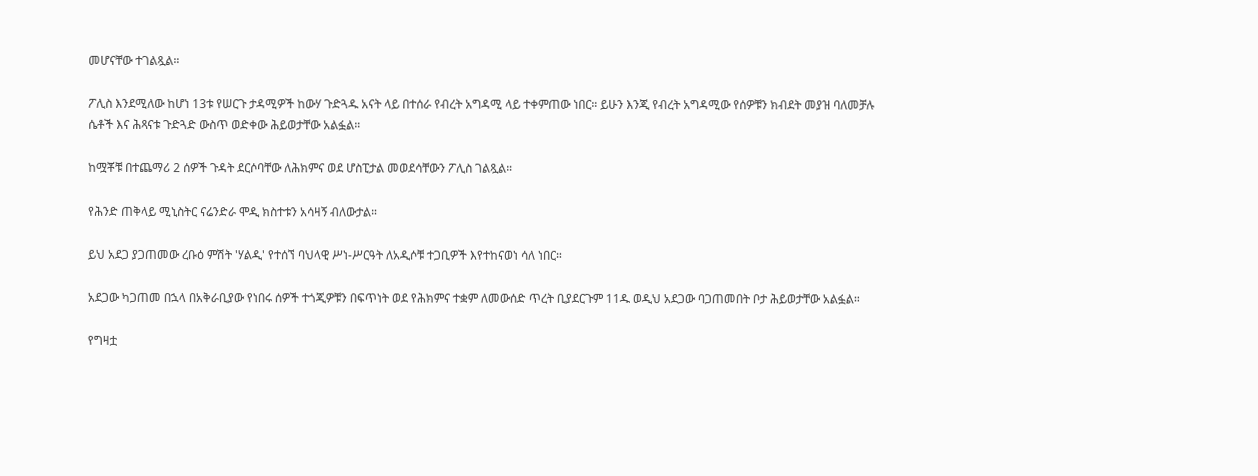መሆናቸው ተገልጿል።

ፖሊስ እንደሚለው ከሆነ 13ቱ የሠርጉ ታዳሚዎች ከውሃ ጉድጓዱ አናት ላይ በተሰራ የብረት አግዳሚ ላይ ተቀምጠው ነበር። ይሁን እንጂ የብረት አግዳሚው የሰዎቹን ክብደት መያዝ ባለመቻሉ ሴቶች እና ሕጻናቱ ጉድጓድ ውስጥ ወድቀው ሕይወታቸው አልፏል።

ከሟቾቹ በተጨማሪ 2 ሰዎች ጉዳት ደርሶባቸው ለሕክምና ወደ ሆስፒታል መወደሳቸውን ፖሊስ ገልጿል።

የሕንድ ጠቅላይ ሚኒስትር ናሬንድራ ሞዲ ክስተቱን አሳዛኝ ብለውታል።

ይህ አደጋ ያጋጠመው ረቡዕ ምሽት 'ሃልዲ' የተሰኘ ባህላዊ ሥነ-ሥርዓት ለአዲሶቹ ተጋቢዎች እየተከናወነ ሳለ ነበር።

አደጋው ካጋጠመ በኋላ በአቅራቢያው የነበሩ ሰዎች ተጎጂዎቹን በፍጥነት ወደ የሕክምና ተቋም ለመውሰድ ጥረት ቢያደርጉም 11ዱ ወዲህ አደጋው ባጋጠመበት ቦታ ሕይወታቸው አልፏል።

የግዛቷ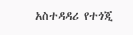አስተዳዳሪ የተጎጂ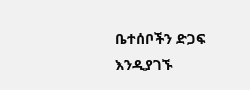ቤተሰቦችን ድጋፍ እንዲያገኙ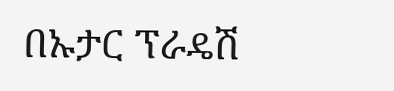በኡታር ፕራዴሽ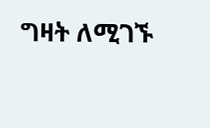ግዛት ለሚገኙ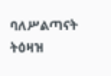ባለሥልጣናት ትዕዛዝ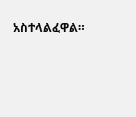አስተላልፈዋል።